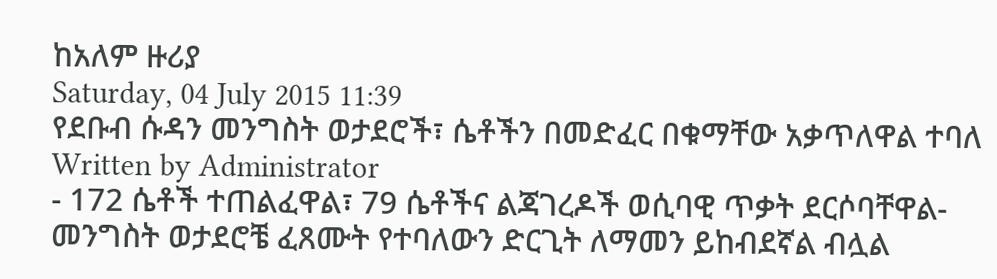ከአለም ዙሪያ
Saturday, 04 July 2015 11:39
የደቡብ ሱዳን መንግስት ወታደሮች፣ ሴቶችን በመድፈር በቁማቸው አቃጥለዋል ተባለ
Written by Administrator
- 172 ሴቶች ተጠልፈዋል፣ 79 ሴቶችና ልጃገረዶች ወሲባዊ ጥቃት ደርሶባቸዋል- መንግስት ወታደሮቼ ፈጸሙት የተባለውን ድርጊት ለማመን ይከብደኛል ብሏል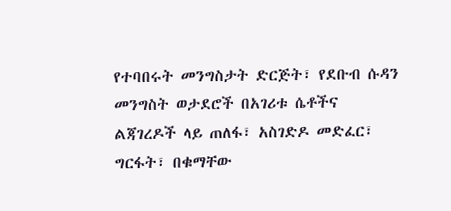የተባበሩት መንግስታት ድርጅት፣ የደቡብ ሱዳን መንግስት ወታደሮች በአገሪቱ ሴቶችና ልጃገረዶች ላይ ጠለፋ፣ አስገድዶ መድፈር፣ ግርፋት፣ በቁማቸው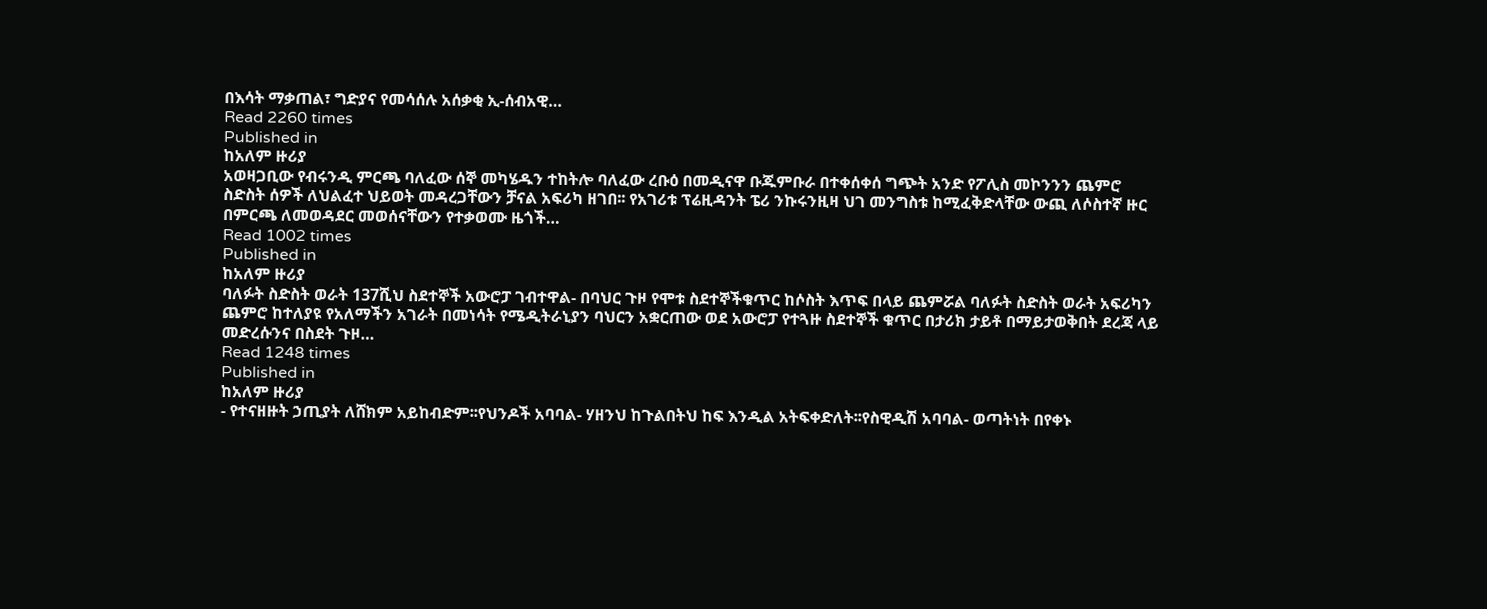በእሳት ማቃጠል፣ ግድያና የመሳሰሉ አሰቃቂ ኢ-ሰብአዊ…
Read 2260 times
Published in
ከአለም ዙሪያ
አወዛጋቢው የብሩንዲ ምርጫ ባለፈው ሰኞ መካሄዱን ተከትሎ ባለፈው ረቡዕ በመዲናዋ ቡጁምቡራ በተቀሰቀሰ ግጭት አንድ የፖሊስ መኮንንን ጨምሮ ስድስት ሰዎች ለህልፈተ ህይወት መዳረጋቸውን ቻናል አፍሪካ ዘገበ፡፡ የአገሪቱ ፕሬዚዳንት ፔሪ ንኩሩንዚዛ ህገ መንግስቱ ከሚፈቅድላቸው ውጪ ለሶስተኛ ዙር በምርጫ ለመወዳደር መወሰናቸውን የተቃወሙ ዜጎች…
Read 1002 times
Published in
ከአለም ዙሪያ
ባለፉት ስድስት ወራት 137ሺህ ስደተኞች አውሮፓ ገብተዋል- በባህር ጉዞ የሞቱ ስደተኞችቁጥር ከሶስት እጥፍ በላይ ጨምሯል ባለፉት ስድስት ወራት አፍሪካን ጨምሮ ከተለያዩ የአለማችን አገራት በመነሳት የሜዲትራኒያን ባህርን አቋርጠው ወደ አውሮፓ የተጓዙ ስደተኞች ቁጥር በታሪክ ታይቶ በማይታወቅበት ደረጃ ላይ መድረሱንና በስደት ጉዞ…
Read 1248 times
Published in
ከአለም ዙሪያ
- የተናዘዙት ኃጢያት ለሸክም አይከብድም፡፡የህንዶች አባባል- ሃዘንህ ከጉልበትህ ከፍ እንዲል አትፍቀድለት፡፡የስዊዲሽ አባባል- ወጣትነት በየቀኑ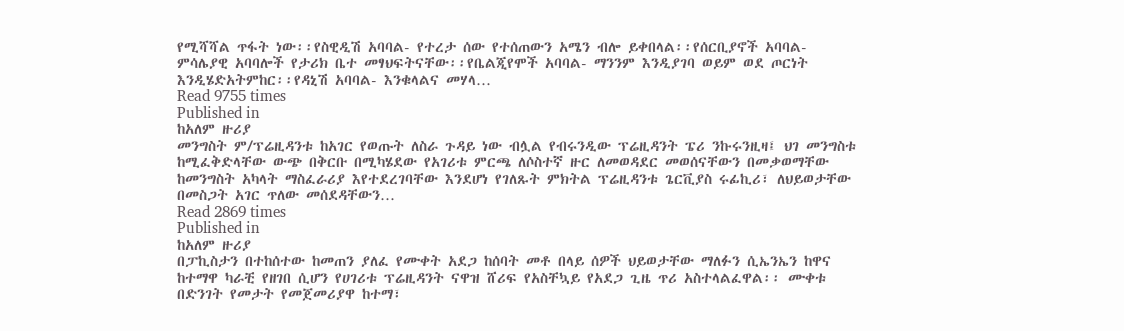የሚሻሻል ጥፋት ነው፡፡የስዊዲሽ አባባል- የተረታ ሰው የተሰጠውን አሜን ብሎ ይቀበላል፡፡የሰርቢያኖች አባባል- ምሳሌያዊ አባባሎች የታሪክ ቤተ መፃህፍትናቸው፡፡የቤልጂየሞች አባባል- ማንንም እንዲያገባ ወይም ወደ ጦርነት እንዲሄድአትምከር፡፡የዳኒሽ አባባል- እንቁላልና መሃላ…
Read 9755 times
Published in
ከአለም ዙሪያ
መንግስት ም/ፕሬዚዳንቱ ከአገር የወጡት ለስራ ጉዳይ ነው ብሏል የብሩንዲው ፕሬዚዳንት ፔሪ ንኩሩንዚዛ፤ ህገ መንግስቱ ከሚፈቅድላቸው ውጭ በቅርቡ በሚካሄደው የአገሪቱ ምርጫ ለሶስተኛ ዙር ለመወዳደር መወሰናቸውን በመቃወማቸው ከመንግስት አካላት ማስፈራሪያ እየተደረገባቸው እንደሆነ የገለጹት ምክትል ፕሬዚዳንቱ ጌርቪያስ ሩፊኪሪ፣ ለህይወታቸው በመስጋት አገር ጥለው መሰደዳቸውን…
Read 2869 times
Published in
ከአለም ዙሪያ
በፓኪስታን በተከሰተው ከመጠን ያለፈ የሙቀት አደጋ ከሰባት መቶ በላይ ሰዎች ህይወታቸው ማለፉን ሲኤንኤን ከዋና ከተማዋ ካራቺ የዘገበ ሲሆን የሀገሪቱ ፕሬዚዳንት ናዋዝ ሸሪፍ የአስቸኳይ የአደጋ ጊዜ ጥሪ አስተላልፈዋል፡፡ ሙቀቱ በድንገት የመታት የመጀመሪያዋ ከተማ፣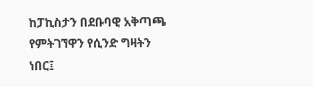ከፓኪስታን በደቡባዊ አቅጣጫ የምትገኘዋን የሲንድ ግዛትን ነበር፤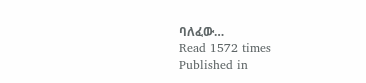ባለፈው…
Read 1572 times
Published in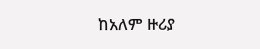ከአለም ዙሪያ